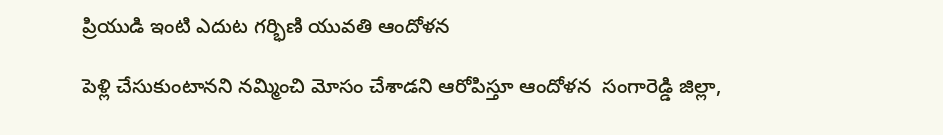ప్రియుడి ఇంటి ఎదుట గర్భిణి యువతి ఆందోళన

పెళ్లి చేసుకుంటానని నమ్మించి మోసం చేశాడని ఆరోపిస్తూ ఆందోళన  సంగారెడ్డి జిల్లా,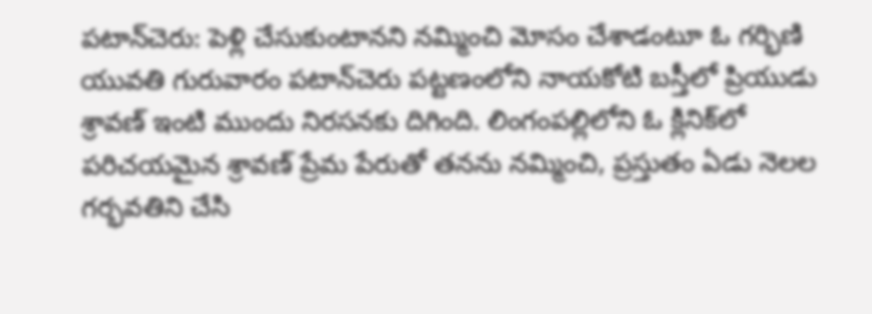పటాన్‌చెరు: పెళ్లి చేసుకుంటానని నమ్మించి మోసం చేశాడంటూ ఓ గర్భిణి యువతి గురువారం పటాన్‌చెరు పట్టణంలోని నాయకోటి బస్తీలో ప్రియుడు శ్రావణ్ ఇంటి ముందు నిరసనకు దిగింది. లింగంపల్లిలోని ఓ క్లినిక్‌లో పరిచయమైన శ్రావణ్ ప్రేమ పేరుతో తనను నమ్మించి, ప్రస్తుతం ఏడు నెలల గర్భవతిని చేసి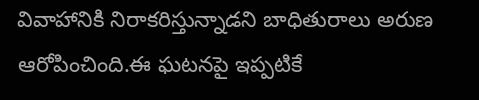వివాహానికి నిరాకరిస్తున్నాడని బాధితురాలు అరుణ ఆరోపించింది.ఈ ఘటనపై ఇప్పటికే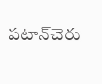పటాన్‌చెరు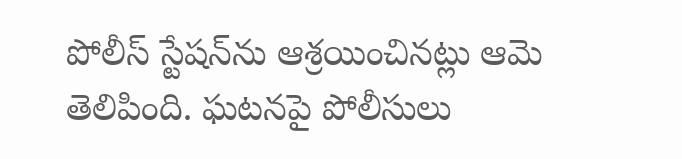పోలీస్‌ స్టేషన్‌ను ఆశ్రయించినట్లు ఆమె తెలిపింది. ఘటనపై పోలీసులు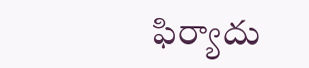ఫిర్యాదు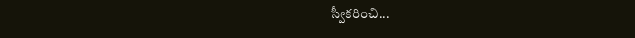స్వీకరించి...